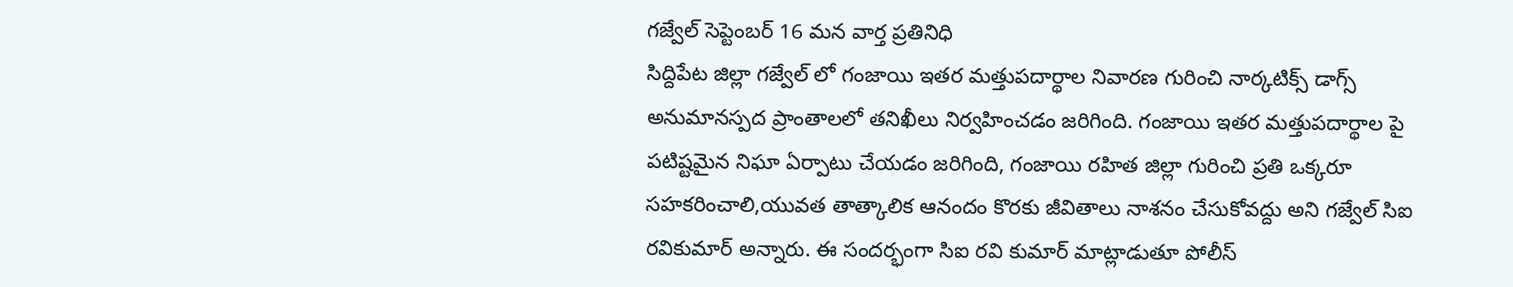గజ్వేల్ సెప్టెంబర్ 16 మన వార్త ప్రతినిధి
సిద్దిపేట జిల్లా గజ్వేల్ లో గంజాయి ఇతర మత్తుపదార్థాల నివారణ గురించి నార్కటిక్స్ డాగ్స్ అనుమానస్పద ప్రాంతాలలో తనిఖీలు నిర్వహించడం జరిగింది. గంజాయి ఇతర మత్తుపదార్థాల పై పటిష్టమైన నిఘా ఏర్పాటు చేయడం జరిగింది, గంజాయి రహిత జిల్లా గురించి ప్రతి ఒక్కరూ సహకరించాలి,యువత తాత్కాలిక ఆనందం కొరకు జీవితాలు నాశనం చేసుకోవద్దు అని గజ్వేల్ సిఐ రవికుమార్ అన్నారు. ఈ సందర్భంగా సిఐ రవి కుమార్ మాట్లాడుతూ పోలీస్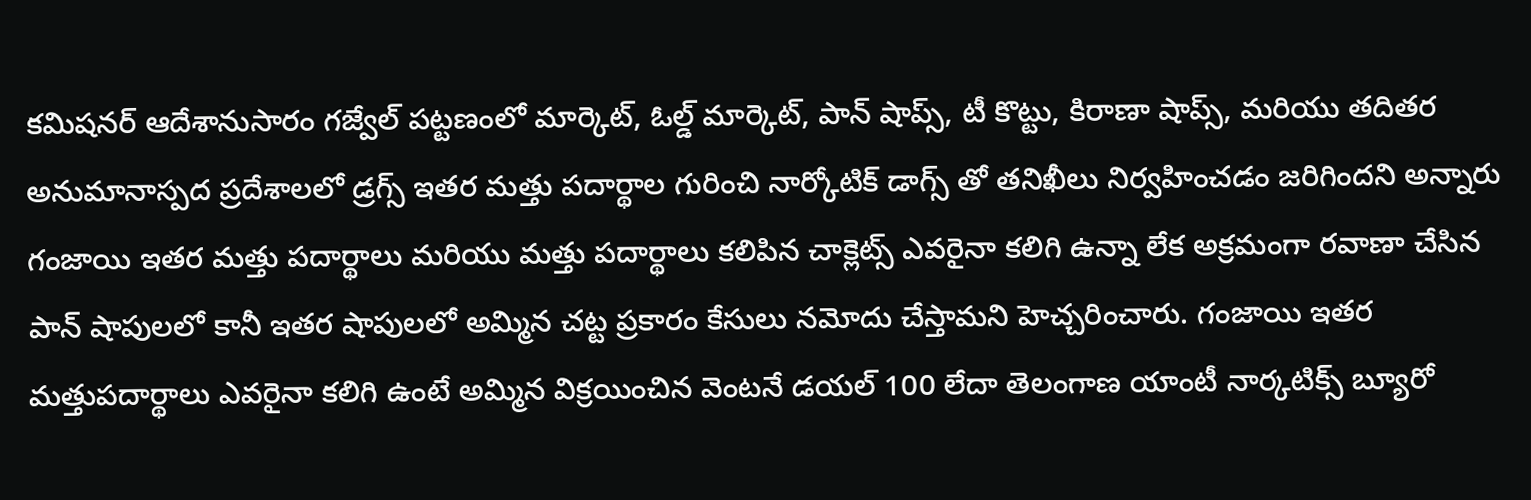కమిషనర్ ఆదేశానుసారం గజ్వేల్ పట్టణంలో మార్కెట్, ఓల్డ్ మార్కెట్, పాన్ షాప్స్, టీ కొట్టు, కిరాణా షాప్స్, మరియు తదితర అనుమానాస్పద ప్రదేశాలలో డ్రగ్స్ ఇతర మత్తు పదార్థాల గురించి నార్కోటిక్ డాగ్స్ తో తనిఖీలు నిర్వహించడం జరిగిందని అన్నారు గంజాయి ఇతర మత్తు పదార్థాలు మరియు మత్తు పదార్థాలు కలిపిన చాక్లెట్స్ ఎవరైనా కలిగి ఉన్నా లేక అక్రమంగా రవాణా చేసిన పాన్ షాపులలో కానీ ఇతర షాపులలో అమ్మిన చట్ట ప్రకారం కేసులు నమోదు చేస్తామని హెచ్చరించారు. గంజాయి ఇతర మత్తుపదార్థాలు ఎవరైనా కలిగి ఉంటే అమ్మిన విక్రయించిన వెంటనే డయల్ 100 లేదా తెలంగాణ యాంటీ నార్కటిక్స్ బ్యూరో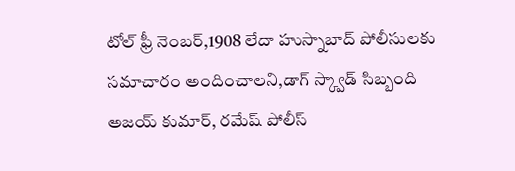టోల్ ఫ్రీ నెంబర్,1908 లేదా హుస్నాబాద్ పోలీసులకు సమాచారం అందించాలని,డాగ్ స్క్వాడ్ సిబ్బంది అజయ్ కుమార్, రమేష్ పోలీస్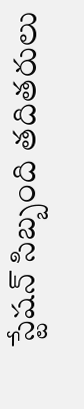స్టేషన్ సిబ్బంది తదితరులు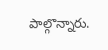పాల్గొన్నారు.